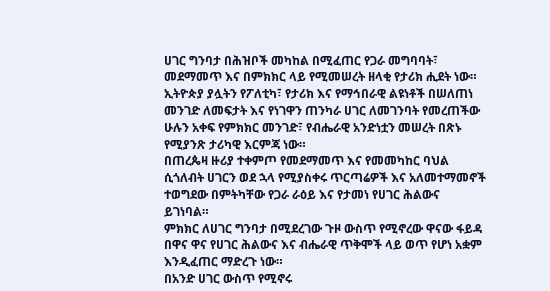ሀገር ግንባታ በሕዝቦች መካከል በሚፈጠር የጋራ መግባባት፣ መደማመጥ እና በምክክር ላይ የሚመሠረት ዘላቂ የታሪክ ሒደት ነው።
ኢትዮጵያ ያሏትን የፖለቲካ፣ የታሪክ እና የማኅበራዊ ልዩነቶች በሠለጠነ መንገድ ለመፍታት እና የነገዋን ጠንካራ ሀገር ለመገንባት የመረጠችው ሁሉን አቀፍ የምክክር መንገድ፣ የብሔራዊ አንድነቷን መሠረት በጽኑ የሚያንጽ ታሪካዊ እርምጃ ነው።
በጠረጴዛ ዙሪያ ተቀምጦ የመደማመጥ እና የመመካከር ባህል ሲጎለብት ሀገርን ወደ ኋላ የሚያስቀሩ ጥርጣሬዎች እና አለመተማመኖች ተወግደው በምትካቸው የጋራ ራዕይ እና የታመነ የሀገር ሕልውና ይገነባል።
ምክክር ለሀገር ግንባታ በሚደረገው ጉዞ ውስጥ የሚኖረው ዋናው ፋይዳ በዋና ዋና የሀገር ሕልውና እና ብሔራዊ ጥቅሞች ላይ ወጥ የሆነ አቋም እንዲፈጠር ማድረጉ ነው።
በአንድ ሀገር ውስጥ የሚኖሩ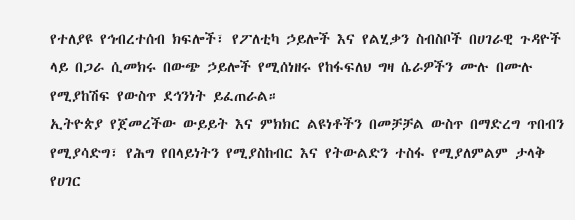የተለያዩ የኅብረተሰብ ክፍሎች፣ የፖለቲካ ኃይሎች እና የልሂቃን ስብስቦች በሀገራዊ ጉዳዮች ላይ በጋራ ሲመክሩ በውጭ ኃይሎች የሚሰነዘሩ የከፋፍለህ ግዛ ሴራዎችን ሙሉ በሙሉ የሚያከሽፍ የውስጥ ደኅንነት ይፈጠራል።
ኢትዮጵያ የጀመረችው ውይይት እና ምክክር ልዩነቶችን በመቻቻል ውስጥ በማድረግ ጥበብን የሚያሳድግ፣ የሕግ የበላይነትን የሚያስከብር እና የትውልድን ተስፋ የሚያለምልም ታላቅ የሀገር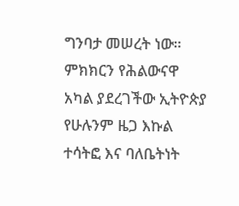ግንባታ መሠረት ነው።
ምክክርን የሕልውናዋ አካል ያደረገችው ኢትዮጵያ የሁሉንም ዜጋ እኩል ተሳትፎ እና ባለቤትነት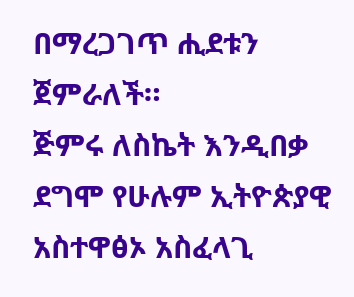በማረጋገጥ ሒደቱን ጀምራለች።
ጅምሩ ለስኬት እንዲበቃ ደግሞ የሁሉም ኢትዮጵያዊ አስተዋፅኦ አስፈላጊ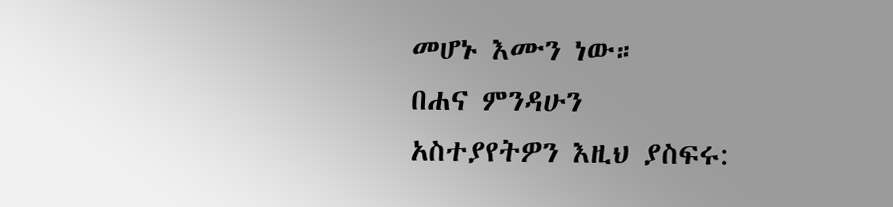መሆኑ እሙን ነው።
በሐና ምንዳሁን
አስተያየትዎን እዚህ ያስፍሩ: